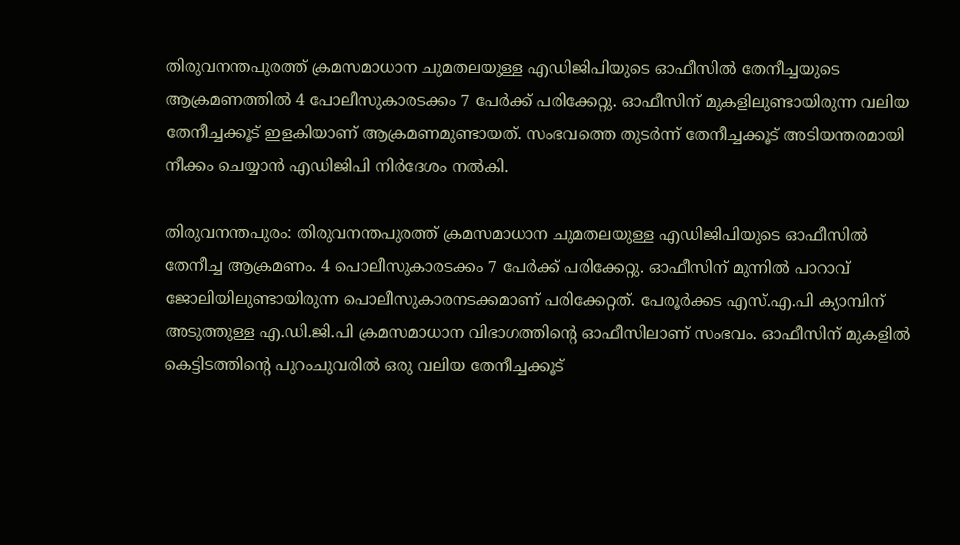തിരുവനന്തപുരത്ത് ക്രമസമാധാന ചുമതലയുള്ള എഡിജിപിയുടെ ഓഫീസിൽ തേനീച്ചയുടെ ആക്രമണത്തിൽ 4 പോലീസുകാരടക്കം 7 പേർക്ക് പരിക്കേറ്റു. ഓഫീസിന് മുകളിലുണ്ടായിരുന്ന വലിയ തേനീച്ചക്കൂട് ഇളകിയാണ് ആക്രമണമുണ്ടായത്. സംഭവത്തെ തുടർന്ന് തേനീച്ചക്കൂട് അടിയന്തരമായി നീക്കം ചെയ്യാൻ എഡിജിപി നിർദേശം നൽകി.

തിരുവനന്തപുരം: തിരുവനന്തപുരത്ത് ക്രമസമാധാന ചുമതലയുള്ള എഡിജിപിയുടെ ഓഫീസിൽ തേനീച്ച ആക്രമണം. 4 പൊലീസുകാരടക്കം 7 പേർക്ക് പരിക്കേറ്റു. ഓഫീസിന് മുന്നിൽ പാറാവ് ജോലിയിലുണ്ടായിരുന്ന പൊലീസുകാരനടക്കമാണ് പരിക്കേറ്റത്. പേരൂർക്കട എസ്.എ.പി ക്യാമ്പിന് അടുത്തുള്ള എ.ഡി.ജി.പി ക്രമസമാധാന വിഭാഗത്തിന്റെ ഓഫീസിലാണ് സംഭവം. ഓഫീസിന് മുകളിൽ കെട്ടിടത്തിൻ്റെ പുറംചുവരിൽ ഒരു വലിയ തേനീച്ചക്കൂട്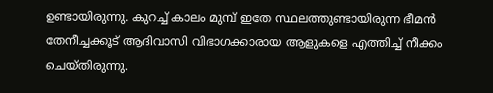ഉണ്ടായിരുന്നു. കുറച്ച് കാലം മുമ്പ് ഇതേ സ്ഥലത്തുണ്ടായിരുന്ന ഭീമൻ തേനീച്ചക്കൂട് ആദിവാസി വിഭാഗക്കാരായ ആളുകളെ എത്തിച്ച് നീക്കം ചെയ്‌തിരുന്നു.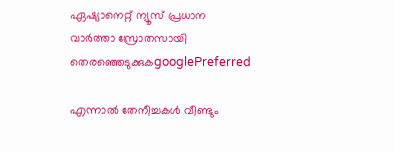ഏഷ്യാനെറ്റ് ന്യൂസ് പ്രധാന വാർത്താ സ്രോതസായി തെരഞ്ഞെടുക്കുകgooglePreferred

എന്നാൽ തേനീച്ചകൾ വീണ്ടും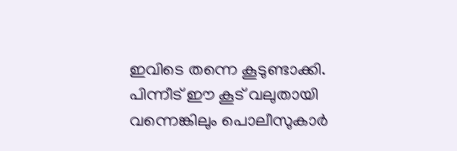ഇവിടെ തന്നെ കൂടുണ്ടാക്കി. പിന്നീട് ഈ കൂട് വലുതായി വന്നെങ്കിലും പൊലീസുകാർ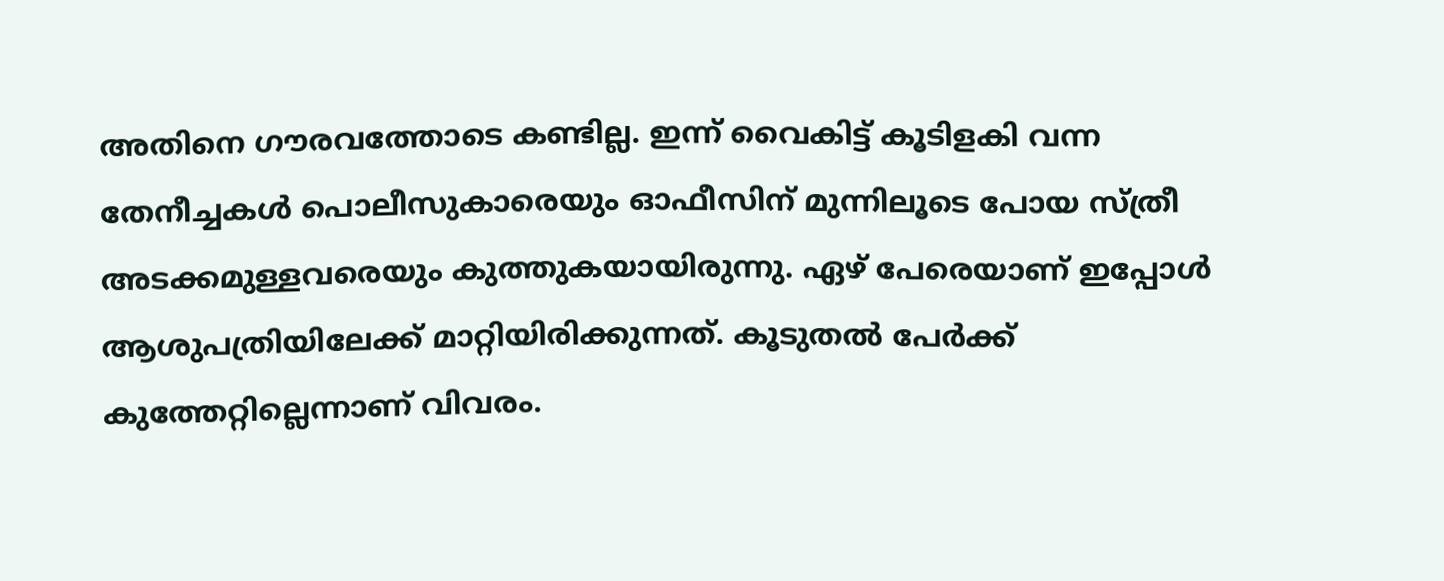അതിനെ ഗൗരവത്തോടെ കണ്ടില്ല. ഇന്ന് വൈകിട്ട് കൂടിളകി വന്ന തേനീച്ചകൾ പൊലീസുകാരെയും ഓഫീസിന് മുന്നിലൂടെ പോയ സ്ത്രീ അടക്കമുള്ളവരെയും കുത്തുകയായിരുന്നു. ഏഴ് പേരെയാണ് ഇപ്പോൾ ആശുപത്രിയിലേക്ക് മാറ്റിയിരിക്കുന്നത്. കൂടുതൽ പേർക്ക് കുത്തേറ്റില്ലെന്നാണ് വിവരം.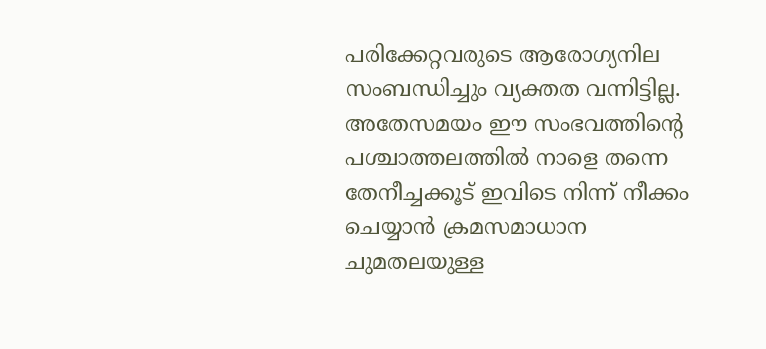പരിക്കേറ്റവരുടെ ആരോഗ്യനില സംബന്ധിച്ചും വ്യക്തത വന്നിട്ടില്ല. അതേസമയം ഈ സംഭവത്തിൻ്റെ പശ്ചാത്തലത്തിൽ നാളെ തന്നെ തേനീച്ചക്കൂട് ഇവിടെ നിന്ന് നീക്കം ചെയ്യാൻ ക്രമസമാധാന ചുമതലയുള്ള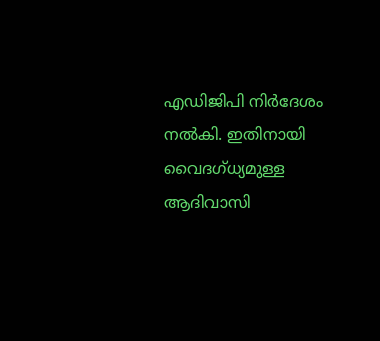എഡിജിപി നിർദേശം നൽകി. ഇതിനായി വൈദഗ്ധ്യമുള്ള ആദിവാസി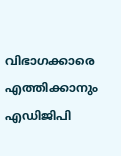വിഭാഗക്കാരെ എത്തിക്കാനും എഡിജിപി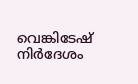വെങ്കിടേഷ് നിർദേശം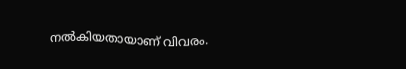നൽകിയതായാണ് വിവരം.